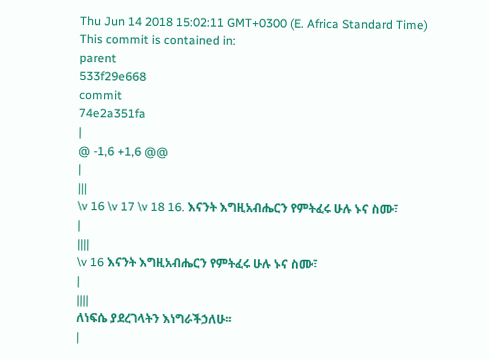Thu Jun 14 2018 15:02:11 GMT+0300 (E. Africa Standard Time)
This commit is contained in:
parent
533f29e668
commit
74e2a351fa
|
@ -1,6 +1,6 @@
|
|||
\v 16 \v 17 \v 18 16. እናንት እግዚአብሔርን የምትፈሩ ሁሉ ኑና ስሙ፣
|
||||
\v 16 እናንት እግዚአብሔርን የምትፈሩ ሁሉ ኑና ስሙ፣
|
||||
ለነፍሴ ያደረገላትን እነግራችኃለሁ፡፡
|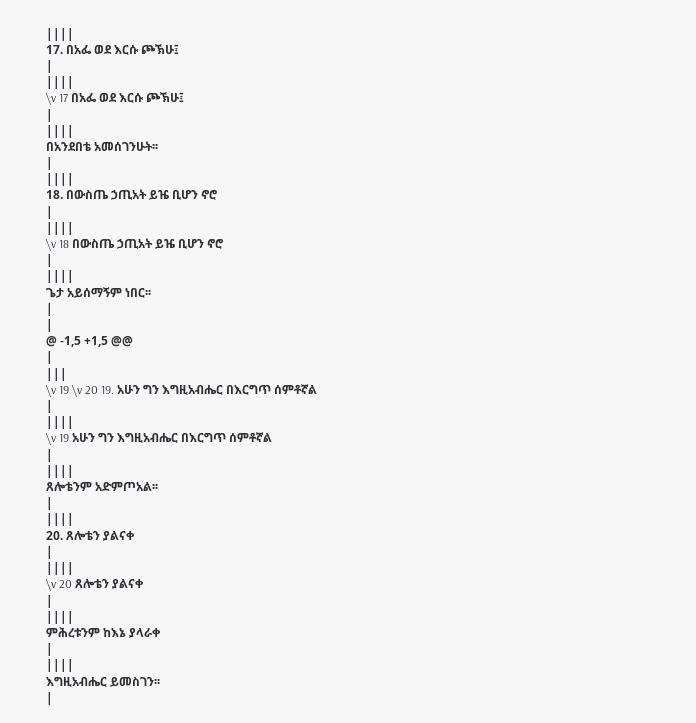||||
17. በአፌ ወደ እርሱ ጮኽሁ፤
|
||||
\v 17 በአፌ ወደ እርሱ ጮኽሁ፤
|
||||
በአንደበቴ አመሰገንሁት፡፡
|
||||
18. በውስጤ ኃጢአት ይዤ ቢሆን ኖሮ
|
||||
\v 18 በውስጤ ኃጢአት ይዤ ቢሆን ኖሮ
|
||||
ጌታ አይሰማኝም ነበር፡፡
|
|
@ -1,5 +1,5 @@
|
|||
\v 19 \v 20 19. አሁን ግን እግዚአብሔር በእርግጥ ሰምቶኛል
|
||||
\v 19 አሁን ግን እግዚአብሔር በእርግጥ ሰምቶኛል
|
||||
ጸሎቴንም አድምጦአል፡፡
|
||||
20. ጸሎቴን ያልናቀ
|
||||
\v 20 ጸሎቴን ያልናቀ
|
||||
ምሕረቱንም ከእኔ ያላራቀ
|
||||
እግዚአብሔር ይመስገን፡፡
|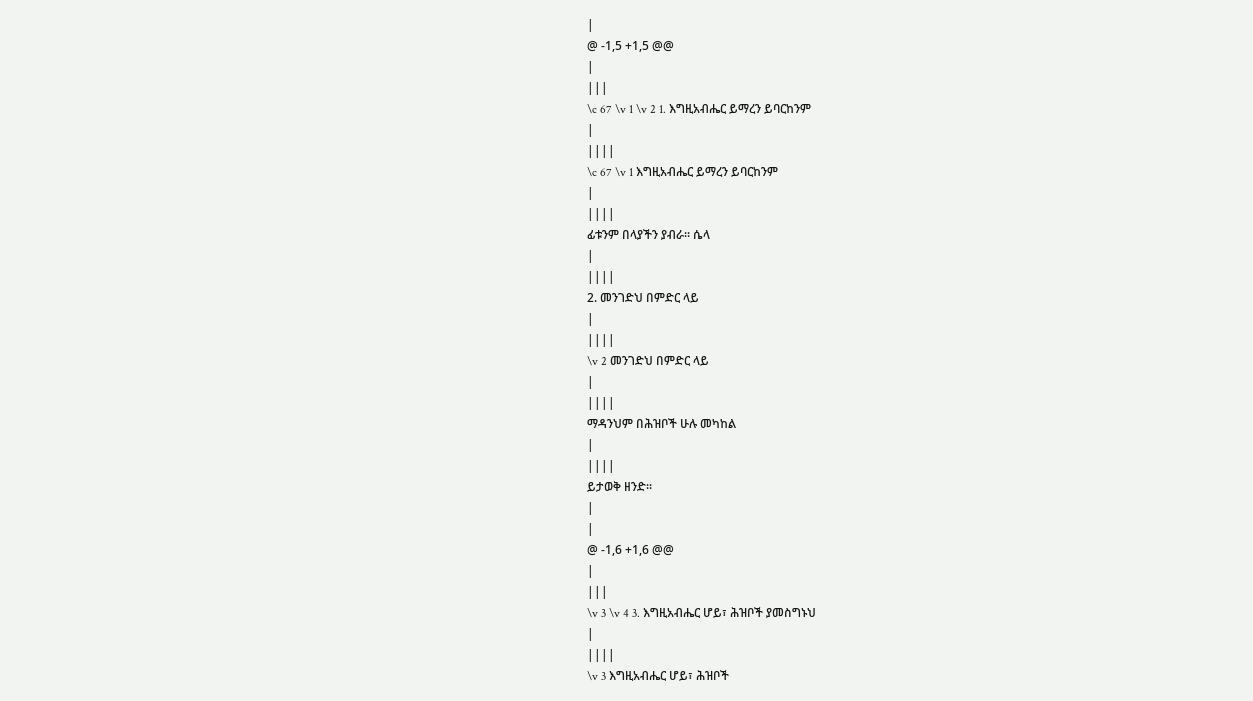|
@ -1,5 +1,5 @@
|
|||
\c 67 \v 1 \v 2 1. እግዚአብሔር ይማረን ይባርከንም
|
||||
\c 67 \v 1 እግዚአብሔር ይማረን ይባርከንም
|
||||
ፊቱንም በላያችን ያብራ፡፡ ሴላ
|
||||
2. መንገድህ በምድር ላይ
|
||||
\v 2 መንገድህ በምድር ላይ
|
||||
ማዳንህም በሕዝቦች ሁሉ መካከል
|
||||
ይታወቅ ዘንድ፡፡
|
|
@ -1,6 +1,6 @@
|
|||
\v 3 \v 4 3. እግዚአብሔር ሆይ፣ ሕዝቦች ያመስግኑህ
|
||||
\v 3 እግዚአብሔር ሆይ፣ ሕዝቦች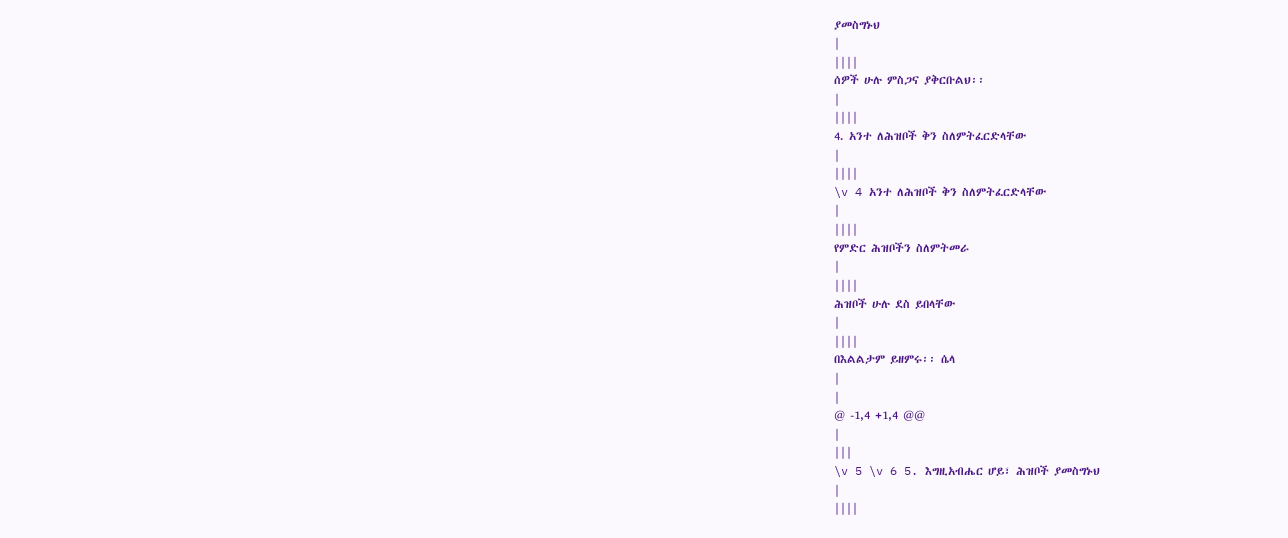ያመስግኑህ
|
||||
ሰዎች ሁሉ ምስጋና ያቅርቡልህ፡፡
|
||||
4. አንተ ለሕዝቦች ቅን ስለምትፈርድላቸው
|
||||
\v 4 አንተ ለሕዝቦች ቅን ስለምትፈርድላቸው
|
||||
የምድር ሕዝቦችን ስለምትመራ
|
||||
ሕዝቦች ሁሉ ደስ ይበላቸው
|
||||
በእልልታም ይዘምሩ፡፡ ሴላ
|
|
@ -1,4 +1,4 @@
|
|||
\v 5 \v 6 5. እግዚአብሔር ሆይ፣ ሕዝቦች ያመስግኑህ
|
||||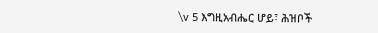\v 5 እግዚአብሔር ሆይ፣ ሕዝቦች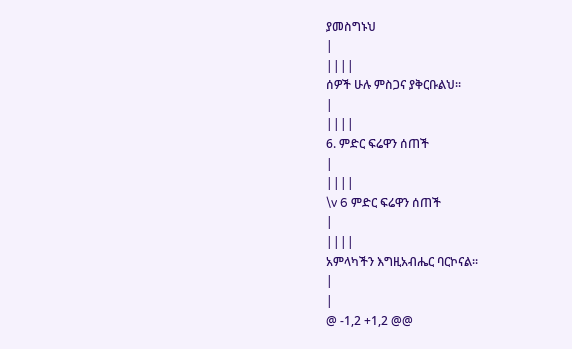ያመስግኑህ
|
||||
ሰዎች ሁሉ ምስጋና ያቅርቡልህ፡፡
|
||||
6. ምድር ፍሬዋን ሰጠች
|
||||
\v 6 ምድር ፍሬዋን ሰጠች
|
||||
አምላካችን እግዚአብሔር ባርኮናል፡፡
|
|
@ -1,2 +1,2 @@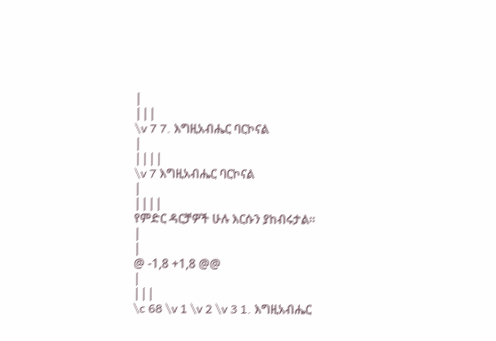|
|||
\v 7 7. እግዚአብሔር ባርኮናል
|
||||
\v 7 እግዚአብሔር ባርኮናል
|
||||
የምድር ዳርቻዎች ሁሉ እርሱን ያከብሩታል፡፡
|
|
@ -1,8 +1,8 @@
|
|||
\c 68 \v 1 \v 2 \v 3 1. እግዚአብሔር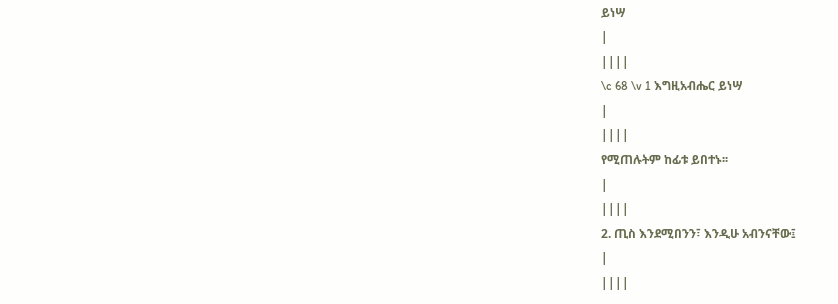ይነሣ
|
||||
\c 68 \v 1 እግዚአብሔር ይነሣ
|
||||
የሚጠሉትም ከፊቱ ይበተኑ፡፡
|
||||
2. ጢስ እንደሚበንን፣ እንዲሁ አብንናቸው፤
|
||||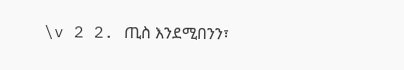\v 2 2. ጢስ እንደሚበንን፣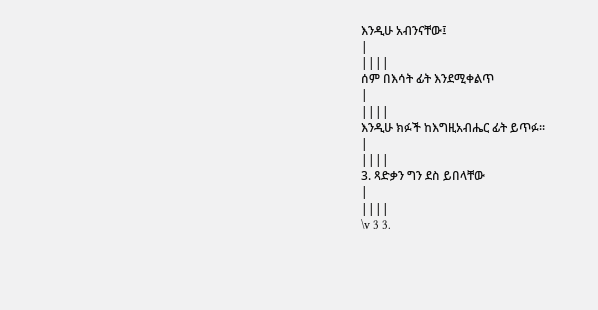እንዲሁ አብንናቸው፤
|
||||
ሰም በእሳት ፊት እንደሚቀልጥ
|
||||
እንዲሁ ክፉች ከእግዚአብሔር ፊት ይጥፉ፡፡
|
||||
3. ጻድቃን ግን ደስ ይበላቸው
|
||||
\v 3 3.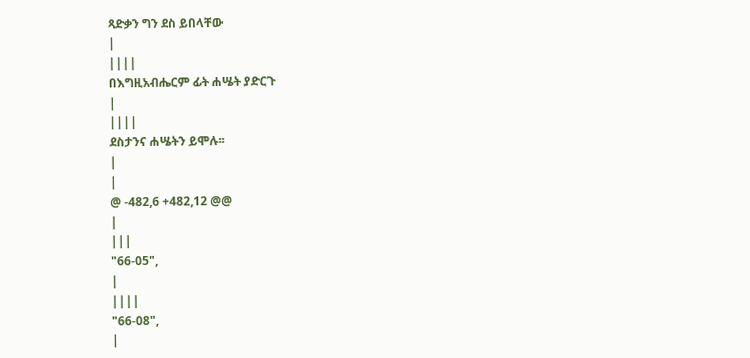ጻድቃን ግን ደስ ይበላቸው
|
||||
በእግዚአብሔርም ፊት ሐሤት ያድርጉ
|
||||
ደስታንና ሐሤትን ይሞሉ፡፡
|
|
@ -482,6 +482,12 @@
|
|||
"66-05",
|
||||
"66-08",
|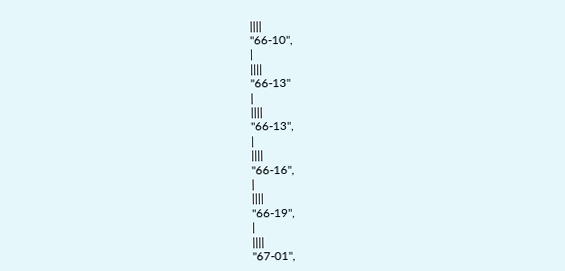||||
"66-10",
|
||||
"66-13"
|
||||
"66-13",
|
||||
"66-16",
|
||||
"66-19",
|
||||
"67-01",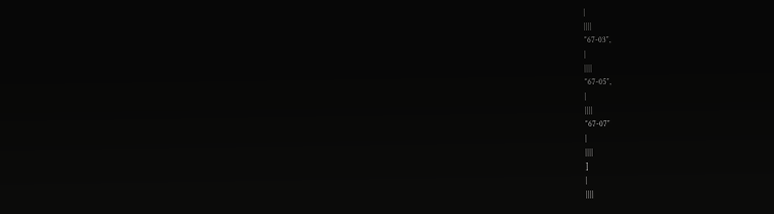|
||||
"67-03",
|
||||
"67-05",
|
||||
"67-07"
|
||||
]
|
||||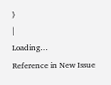}
|
Loading…
Reference in New Issue